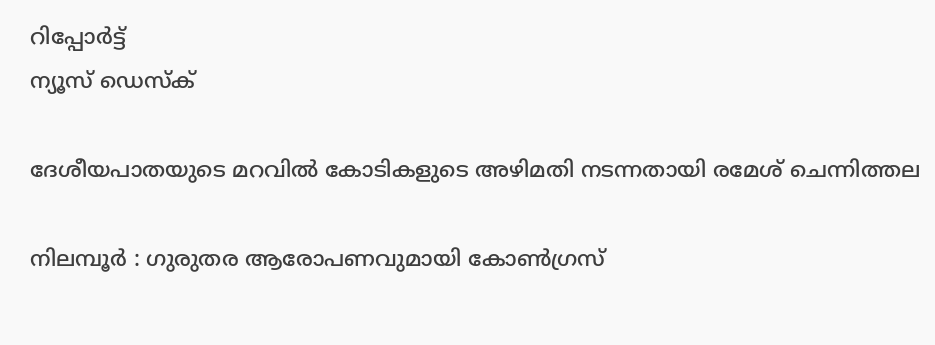റിപ്പോര്‍ട്ട്
ന്യൂസ് ഡെസ്ക്

ദേശീയപാതയുടെ മറവില്‍ കോടികളുടെ അഴിമതി നടന്നതായി രമേശ് ചെന്നിത്തല

നിലമ്പൂർ : ഗുരുതര ആരോപണവുമായി കോണ്‍ഗ്രസ്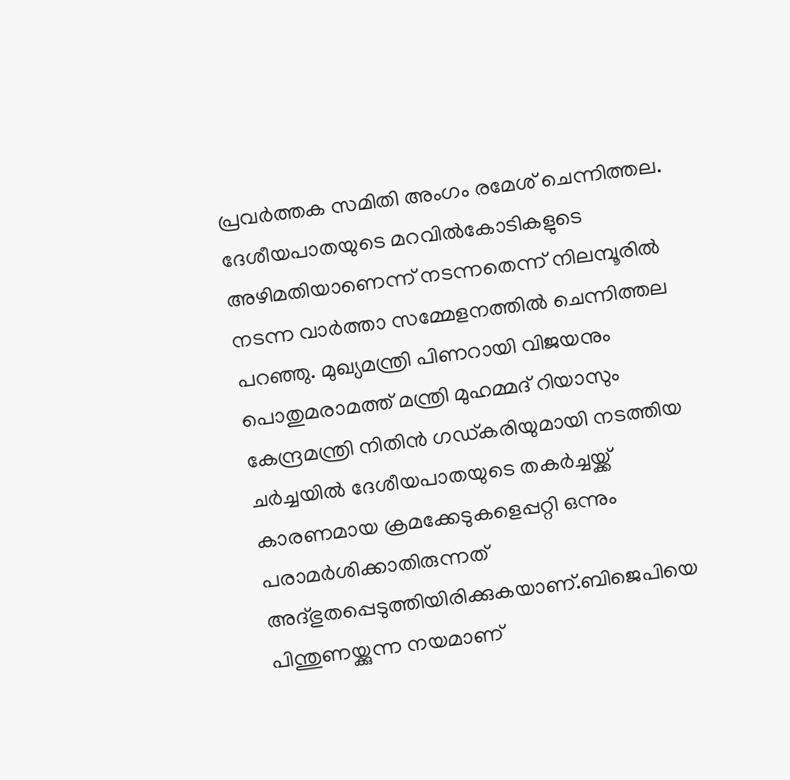പ്രവർത്തക സമിതി അംഗം രമേശ് ചെന്നിത്തല. ദേശീയപാതയുടെ മറവില്‍കോടികളുടെ അഴിമതിയാണെന്ന് നടന്നതെന്ന് നിലമ്പൂരില്‍ നടന്ന വാർത്താ സമ്മേളനത്തിൽ ചെന്നിത്തല പറഞ്ഞു. മുഖ്യമന്ത്രി പിണറായി വിജയനും പൊതുമരാമത്ത് മന്ത്രി മുഹമ്മദ് റിയാസും കേന്ദ്രമന്ത്രി നിതിൻ ഗഡ്കരിയുമായി നടത്തിയ ചർച്ചയില്‍ ദേശീയപാതയുടെ തകർച്ചയ്ക്ക് കാരണമായ ക്രമക്കേടുകളെപ്പറ്റി ഒന്നും പരാമർശിക്കാതിരുന്നത് അദ്ഭുതപ്പെടുത്തിയിരിക്കുകയാണ്.ബിജെപിയെ പിന്തുണയ്ക്കുന്ന നയമാണ്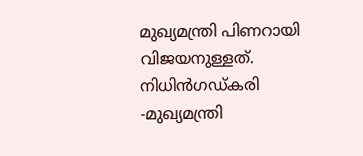മുഖ്യമന്ത്രി പിണറായി വിജയനുള്ളത്. നിധിൻഗഡ്കരി -മുഖ്യമന്ത്രി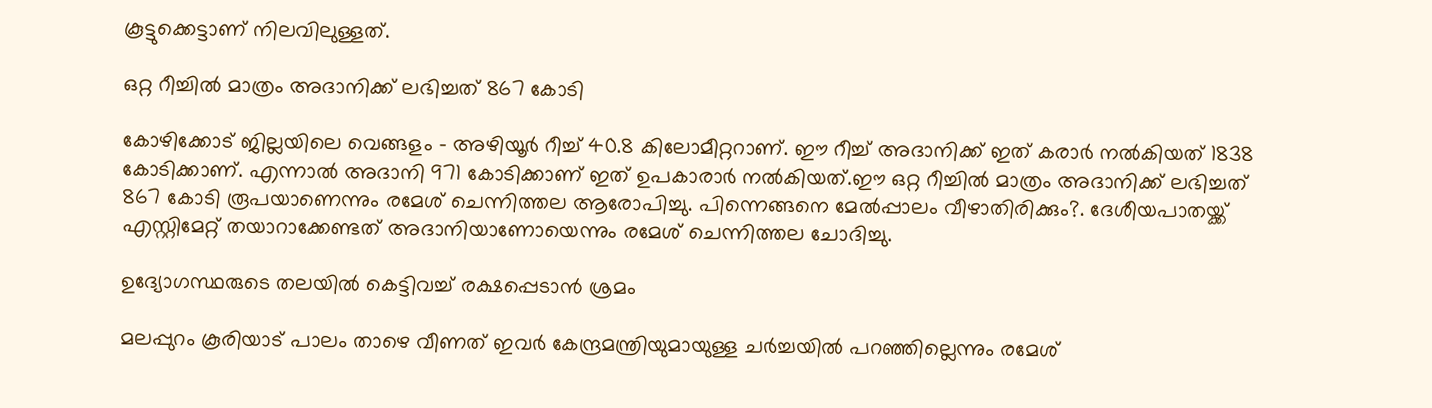കൂട്ടുക്കെട്ടാണ് നിലവിലുള്ളത്.

ഒറ്റ റീച്ചില്‍ മാത്രം അദാനിക്ക് ലഭിച്ചത് 867 കോടി

കോഴിക്കോട് ജില്ലയിലെ വെങ്ങളം – അഴിയൂർ റീച്ച്‌ 40.8 കിലോമീറ്ററാണ്. ഈ റീച്ച് അദാനിക്ക് ഇത് കരാർ നല്‍കിയത് 1838 കോടിക്കാണ്. എന്നാല്‍ അദാനി 971 കോടിക്കാണ് ഇത് ഉപകാരാർ നല്‍കിയത്.ഈ ഒറ്റ റീച്ചില്‍ മാത്രം അദാനിക്ക് ലഭിച്ചത് 867 കോടി രൂപയാണെന്നും രമേശ് ചെന്നിത്തല ആരോപിച്ചു. പിന്നെങ്ങനെ മേല്‍പ്പാലം വീഴാതിരിക്കും?. ദേശീയപാതയ്ക്ക് എസ്റ്റിമേറ്റ് തയാറാക്കേണ്ടത് അദാനിയാണോയെന്നും രമേശ് ചെന്നിത്തല ചോദിച്ചു.

ഉദ്യോഗസ്ഥരുടെ തലയില്‍ കെട്ടിവച്ച്‌ രക്ഷപ്പെടാൻ ശ്രമം

മലപ്പുറം കൂരിയാട് പാലം താഴെ വീണത് ഇവർ കേന്ദ്രമന്ത്രിയുമായുള്ള ചർച്ചയില്‍ പറഞ്ഞില്ലെന്നും രമേശ്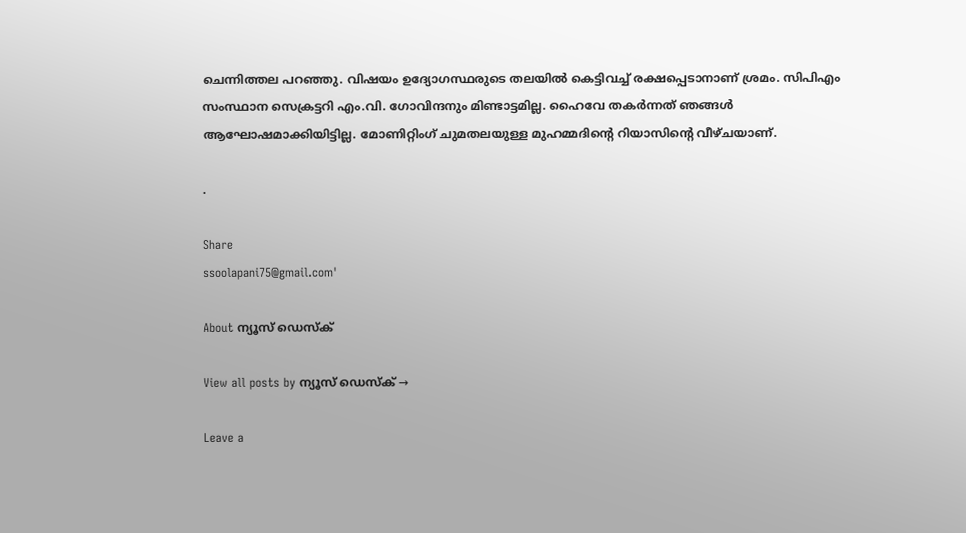ചെന്നിത്തല പറഞ്ഞു. വിഷയം ഉദ്യോഗസ്ഥരുടെ തലയില്‍ കെട്ടിവച്ച്‌ രക്ഷപ്പെടാനാണ് ശ്രമം. സിപിഎം സംസ്ഥാന സെക്രട്ടറി എം.വി. ഗോവിന്ദനും മിണ്ടാട്ടമില്ല. ഹൈവേ തകർന്നത് ഞങ്ങള്‍ ആഘോഷമാക്കിയിട്ടില്ല. മോണിറ്റിംഗ് ചുമതലയുള്ള മുഹമ്മദിന്‍റെ റിയാസിന്‍റെ വീഴ്ചയാണ്.

.

Share
ssoolapani75@gmail.com'

About ന്യൂസ് ഡെസ്ക്

View all posts by ന്യൂസ് ഡെസ്ക് →

Leave a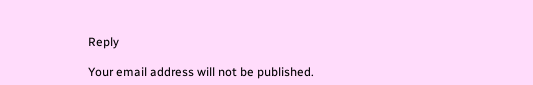Reply

Your email address will not be published.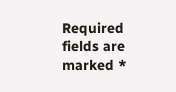Required fields are marked *